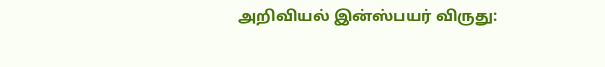அறிவியல் இன்ஸ்பயர் விருது: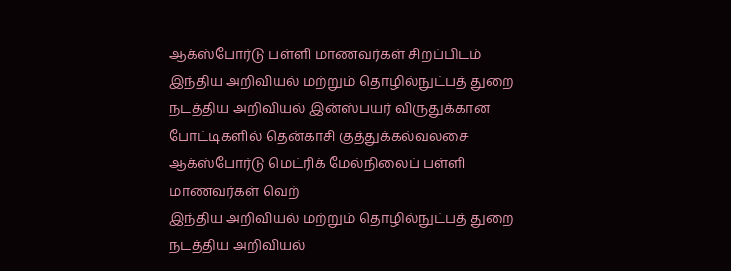ஆக்ஸ்போர்டு பள்ளி மாணவர்கள் சிறப்பிடம்
இந்திய அறிவியல் மற்றும் தொழில்நுட்பத் துறை நடத்திய அறிவியல் இன்ஸ்பயர் விருதுக்கான போட்டிகளில் தென்காசி குத்துக்கல்வலசை ஆக்ஸ்போர்டு மெட்ரிக் மேல்நிலைப் பள்ளி மாணவர்கள் வெற்
இந்திய அறிவியல் மற்றும் தொழில்நுட்பத் துறை நடத்திய அறிவியல்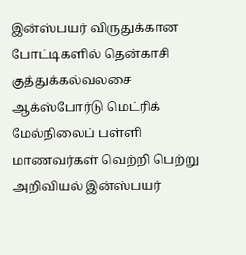இன்ஸ்பயர் விருதுக்கான போட்டிகளில் தென்காசி குத்துக்கல்வலசை ஆக்ஸ்போர்டு மெட்ரிக் மேல்நிலைப் பள்ளி மாணவர்கள் வெற்றி பெற்று அறிவியல் இன்ஸ்பயர்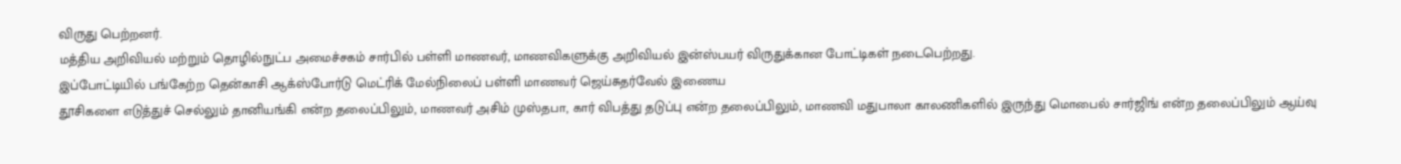விருது பெற்றனர்.
மத்திய அறிவியல் மற்றும் தொழில்நுட்ப அமைச்சகம் சார்பில் பள்ளி மாணவர், மாணவிகளுக்கு அறிவியல் இன்ஸ்பயர் விருதுக்கான போட்டிகள் நடைபெற்றது.
இப்போட்டியில் பங்கேற்ற தென்காசி ஆக்ஸ்போர்டு மெட்ரிக் மேல்நிலைப் பள்ளி மாணவர் ஜெய்சுதர்வேல் இணைய
தூசிகளை எடுத்துச் செல்லும் தானியங்கி என்ற தலைப்பிலும், மாணவர் அசிம் முஸ்தபா, கார் விபத்து தடுப்பு என்ற தலைப்பிலும், மாணவி மதுபாலா காலணிகளில் இருந்து மொபைல் சார்ஜிங் என்ற தலைப்பிலும் ஆய்வு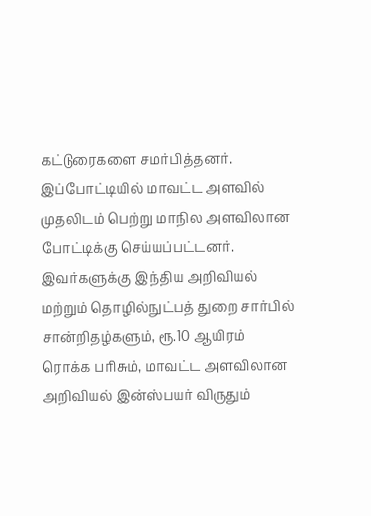கட்டுரைகளை சமர்பித்தனர்.
இப்போட்டியில் மாவட்ட அளவில் முதலிடம் பெற்று மாநில அளவிலான போட்டிக்கு செய்யப்பட்டனர். இவர்களுக்கு இந்திய அறிவியல் மற்றும் தொழில்நுட்பத் துறை சார்பில் சான்றிதழ்களும், ரூ.10 ஆயிரம் ரொக்க பரிசும், மாவட்ட அளவிலான அறிவியல் இன்ஸ்பயர் விருதும்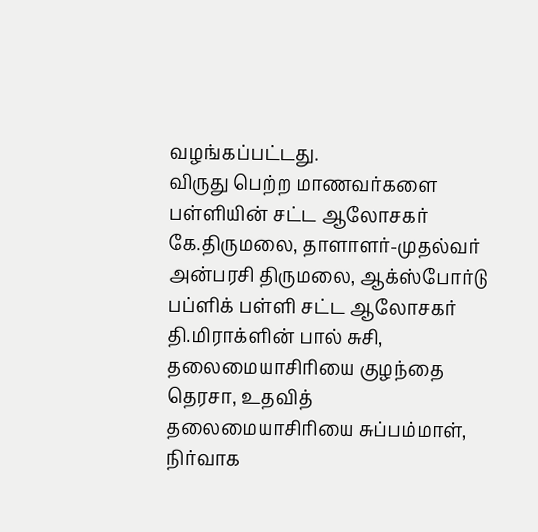வழங்கப்பட்டது.
விருது பெற்ற மாணவர்களை பள்ளியின் சட்ட ஆலோசகர் கே.திருமலை, தாளாளர்-முதல்வர் அன்பரசி திருமலை, ஆக்ஸ்போர்டு பப்ளிக் பள்ளி சட்ட ஆலோசகர் தி.மிராக்ளின் பால் சுசி, தலைமையாசிரியை குழந்தை தெரசா, உதவித் தலைமையாசிரியை சுப்பம்மாள், நிர்வாக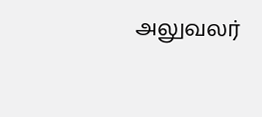அலுவலர்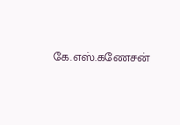கே.எஸ்.கணேசன்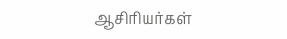ஆசிரியர்கள்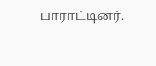பாராட்டினர்.